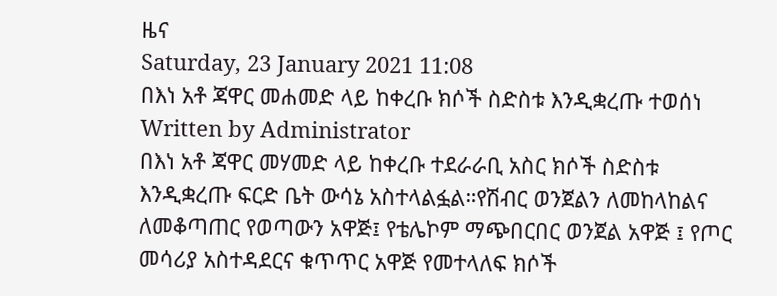ዜና
Saturday, 23 January 2021 11:08
በእነ አቶ ጃዋር መሐመድ ላይ ከቀረቡ ክሶች ስድስቱ እንዲቋረጡ ተወሰነ
Written by Administrator
በእነ አቶ ጃዋር መሃመድ ላይ ከቀረቡ ተደራራቢ አስር ክሶች ስድስቱ እንዲቋረጡ ፍርድ ቤት ውሳኔ አስተላልፏል።የሽብር ወንጀልን ለመከላከልና ለመቆጣጠር የወጣውን አዋጅ፤ የቴሌኮም ማጭበርበር ወንጀል አዋጅ ፤ የጦር መሳሪያ አስተዳደርና ቁጥጥር አዋጅ የመተላለፍ ክሶች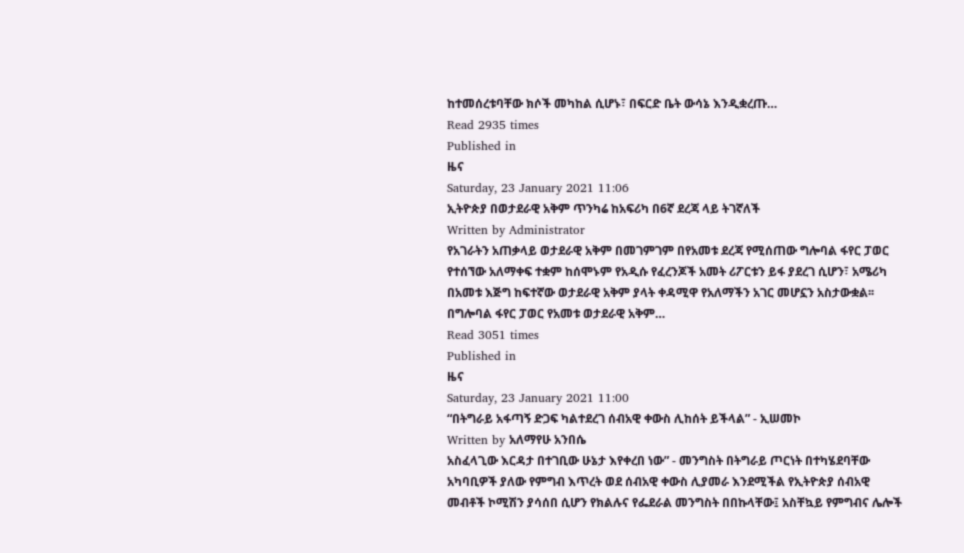ከተመሰረቱባቸው ክሶች መካከል ሲሆኑ፣ በፍርድ ቤት ውሳኔ እንዲቋረጡ…
Read 2935 times
Published in
ዜና
Saturday, 23 January 2021 11:06
ኢትዮጵያ በወታደራዊ አቅም ጥንካሬ ከአፍሪካ በ6ኛ ደረጃ ላይ ትገኛለች
Written by Administrator
የአገራትን አጠቃላይ ወታደራዊ አቅም በመገምገም በየአመቱ ደረጃ የሚሰጠው ግሎባል ፋየር ፓወር የተሰኘው አለማቀፍ ተቋም ከሰሞኑም የአዲሱ የፈረንጆች አመት ሪፖርቱን ይፋ ያደረገ ሲሆን፣ አሜሪካ በአመቱ እጅግ ከፍተኛው ወታደራዊ አቅም ያላት ቀዳሚዋ የአለማችን አገር መሆኗን አስታውቋል፡፡ በግሎባል ፋየር ፓወር የአመቱ ወታደራዊ አቅም…
Read 3051 times
Published in
ዜና
Saturday, 23 January 2021 11:00
“በትግራይ አፋጣኝ ድጋፍ ካልተደረገ ሰብአዊ ቀውስ ሊከሰት ይችላል” - ኢሠመኮ
Written by አለማየሁ አንበሴ
አስፈላጊው እርዳታ በተገቢው ሁኔታ እየቀረበ ነው” - መንግስት በትግራይ ጦርነት በተካሄደባቸው አካባቢዎች ያለው የምግብ እጥረት ወደ ሰብአዊ ቀውስ ሊያመራ እንደሚችል የኢትዮጵያ ሰብአዊ መብቶች ኮሚሽን ያሳሰበ ሲሆን የክልሉና የፌደራል መንግስት በበኩላቸው፤ አስቸኳይ የምግብና ሌሎች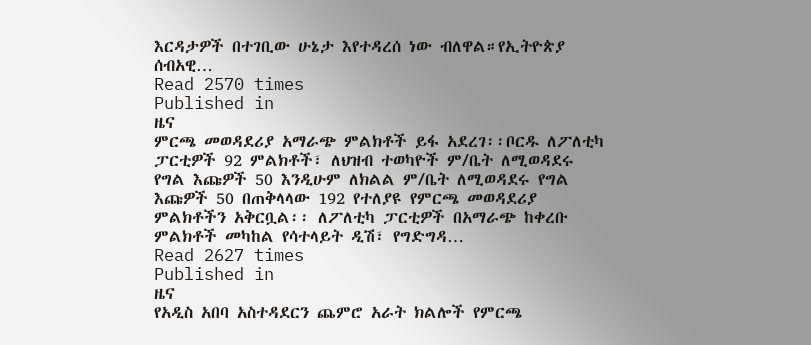እርዳታዎች በተገቢው ሁኔታ እየተዳረሰ ነው ብለዋል።የኢትዮጵያ ሰብአዊ…
Read 2570 times
Published in
ዜና
ምርጫ መወዳደሪያ አማራጭ ምልክቶች ይፋ አደረገ፡፡ቦርዱ ለፖለቲካ ፓርቲዎች 92 ምልክቶች፣ ለህዝብ ተወካዮች ም/ቤት ለሚወዳደሩ የግል እጩዎች 50 እንዲሁም ለክልል ም/ቤት ለሚወዳደሩ የግል እጩዎች 50 በጠቅላላው 192 የተለያዩ የምርጫ መወዳደሪያ ምልክቶችን አቅርቧል፡፡ ለፖለቲካ ፓርቲዎች በአማራጭ ከቀረቡ ምልክቶች መካከል የሳተላይት ዲሽ፣ የግድግዳ…
Read 2627 times
Published in
ዜና
የአዲስ አበባ አስተዳደርን ጨምሮ አራት ክልሎች የምርጫ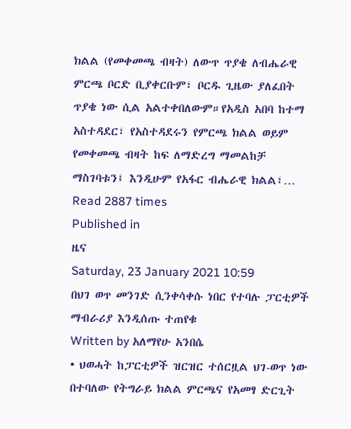ክልል (የመቀመጫ ብዛት) ለውጥ ጥያቄ ለብሔራዊ ምርጫ ቦርድ ቢያቀርቡም፣ ቦርዱ ጊዜው ያለፈበት ጥያቄ ነው ሲል አልተቀበለውም።የአዲስ አበባ ከተማ አስተዳደር፣ የአስተዳደሩን የምርጫ ክልል ወይም የመቀመጫ ብዛት ከፍ ለማድረግ ማመልከቻ ማስገባቱን፤ እንዲሁም የአፋር ብሔራዊ ክልል፣…
Read 2887 times
Published in
ዜና
Saturday, 23 January 2021 10:59
በህገ ወጥ መንገድ ሲንቀሳቀሱ ነበር የተባሉ ፓርቲዎች ማብራሪያ እንዲሰጡ ተጠየቁ
Written by አለማየሁ አንበሴ
• ህወሓት ከፓርቲዎች ዝርዝር ተሰርዟል ህገ-ወጥ ነው በተባለው የትግራይ ክልል ምርጫና የአመፃ ድርጊት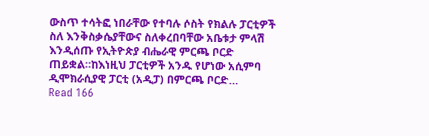ውስጥ ተሳትፎ ነበራቸው የተባሉ ሶስት የክልሉ ፓርቲዎች ስለ እንቅስቃሴያቸውና ስለቀረበባቸው አቤቱታ ምላሽ እንዲሰጡ የኢትዮጵያ ብሔራዊ ምርጫ ቦርድ ጠይቋል።ከእነዚህ ፓርቲዎች አንዱ የሆነው አሲምባ ዲሞክራሲያዊ ፓርቲ (አዲፓ) በምርጫ ቦርድ…
Read 166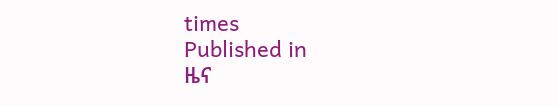times
Published in
ዜና